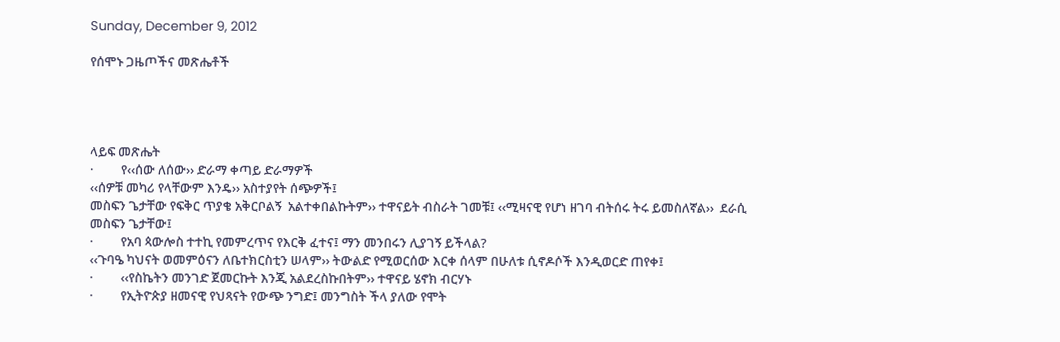Sunday, December 9, 2012

የሰሞኑ ጋዜጦችና መጽሔቶች




ላይፍ መጽሔት
·         የ‹‹ሰው ለሰው›› ድራማ ቀጣይ ድራማዎች
‹‹ሰዎቹ መካሪ የላቸውም እንዴ›› አስተያየት ሰጭዎች፤
መስፍን ጌታቸው የፍቅር ጥያቄ አቅርቦልኝ  አልተቀበልኩትም›› ተዋናይት ብስራት ገመቹ፤ ‹‹ሚዛናዊ የሆነ ዘገባ ብትሰሩ ትሩ ይመስለኛል››  ደራሲ መስፍን ጌታቸው፤
·         የአባ ጳውሎስ ተተኪ የመምረጥና የእርቅ ፈተና፤ ማን መንበሩን ሊያገኝ ይችላል?
‹‹ጉባዔ ካህናት ወመምዕናን ለቤተክርስቲን ሠላም›› ትውልድ የሚወርሰው እርቀ ሰላም በሁለቱ ሲኖዶሶች እንዲወርድ ጠየቀ፤
·         ‹‹የስኬትን መንገድ ጀመርኩት እንጂ አልደረስኩበትም›› ተዋናይ ሄኖክ ብርሃኑ
·         የኢትዮጵያ ዘመናዊ የህጻናት የውጭ ንግድ፤ መንግስት ችላ ያለው የሞት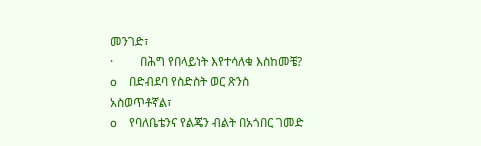መንገድ፣
·         በሕግ የበላይነት እየተሳለቁ እስከመቼ?
o    በድብደባ የስድስት ወር ጽንስ አስወጥቶኛል፣
o    የባለቤቴንና የልጄን ብልት በአጎበር ገመድ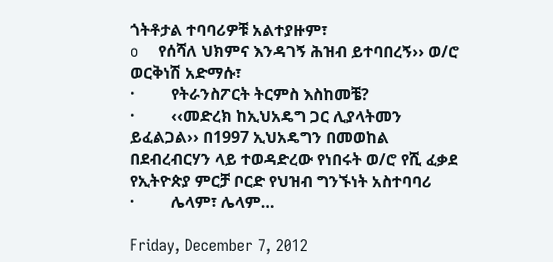ጎትቶታል ተባባሪዎቹ አልተያዙም፣
o    የሰሻለ ህክምና እንዳገኝ ሕዝብ ይተባበረኝ›› ወ/ሮ ወርቅነሽ አድማሱ፣
·         የትራንስፖርት ትርምስ እስከመቼ?
·         ‹‹መድረክ ከኢህአዴግ ጋር ሊያላትመን ይፈልጋል›› በ1997 ኢህአዴግን በመወከል በደብረብርሃን ላይ ተወዳድረው የነበሩት ወ/ሮ የሺ ፈቃደ የኢትዮጵያ ምርቻ ቦርድ የህዝብ ግንኙነት አስተባባሪ
·         ሌላም፣ ሌላም…

Friday, December 7, 2012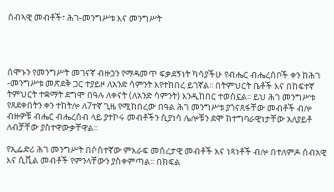ሰብኣዊ መብቶች፣ ሕገ-መንግሥቱ እና መንግሥት




ሰሞኑን የመንግሥት መገናኛ ብዙኃን የማዳመጥ ፍቃደኝነት ካሳያችሁ የብሔር ብሔረሰቦች ቀን ከሕገ -መንግሥቱ መጽደቅ ጋር ተያይዞ ለአንድ ሳምንት እየተከበረ ይገኛል፡፡ በትምህርት ቤቶች እና በከፍተኛ ትምህርት ተቋማት ደግሞ በዓሉ ለቀናት (ለአንድ ሳምንት) እንዲከበር ተወስኗል፡፡ ይህ ሕገ መንግሥቱ የጸደቀበትን ቀን ተከትሎ ለ7ተኛ ጊዜ የሚከበረው በዓል ሕገ መንግሥቱ ያጎናጸፋቸው መብቶች ብሎ ብዙዎቹ ብሔር ብሔረሰብ ላይ ያተኮሩ መብቶችን ሲያነሳ ሌሎቹን ደሞ ከተግባራዊነታቸው አለያይቶ ለብቻቸው ያስተዋውቃቸዋል፡፡

የኢፌድሪ ሕገ መንግሥት በሶስተኛው ምእራፍ መሰረታዊ መብቶች እና ነጻነቶች ብሎ በተለምዶ ሰብአዊ እና ሲቪል መብቶች የምንላቸውን ያስቀምጣል፡፡ በክፍል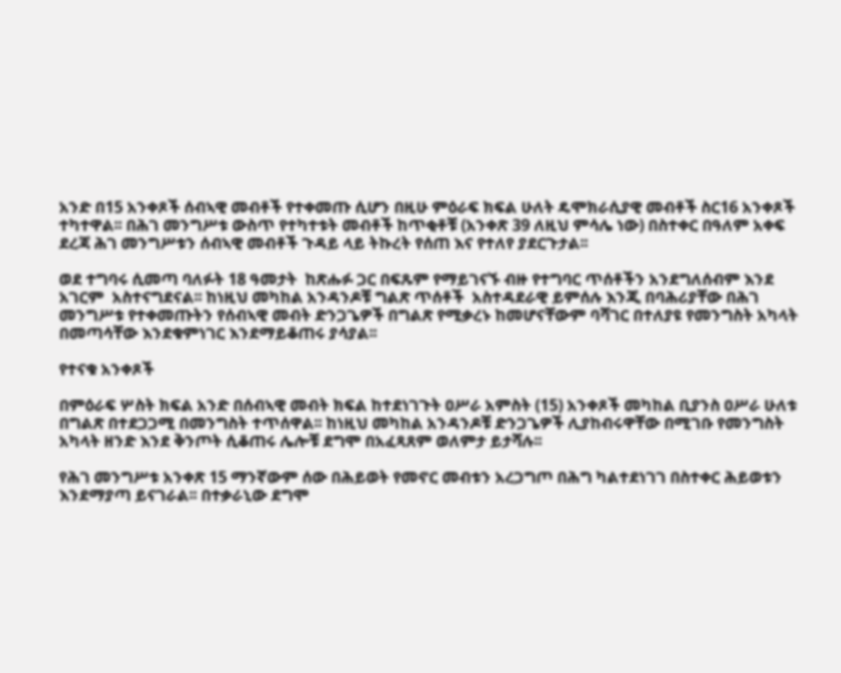አንድ በ15 አንቀጾች ሰብኣዊ መብቶች የተቀመጡ ሲሆን በዚሁ ምዕራፍ ክፍል ሁለት ዴሞክራሲያዊ መብቶች ስር16 አንቀጾች ተካተዋል፡፡ በሕገ መንግሥቱ ውስጥ የተካተቱት መብቶች ከጥቂቶቹ (አንቀጽ 39 ለዚህ ምሳሌ ነው) በስተቀር በዓለም አቀፍ ደረጃ ሕገ መንግሥቱን ሰብኣዊ መብቶች ጉዳይ ላይ ትኩረት የሰጠ እና የተለየ ያደርጉታል፡፡

ወደ ተግባሩ ሲመጣ ባለፉት 18 ዓመታት  ከጽሑፉ ጋር በፍጹም የማይገናኙ ብዙ የተግባር ጥሰቶችን አንደግለሰብም እንደ አገርም  አስተናግደናል፡፡ ከነዚህ መካከል አንዳንዶቹ ግልጽ ጥሰቶች  አስተዳደራዊ ይምሰሉ እንጂ በባሕሪያቸው በሕገ መንግሥቱ የተቀመጡትን የሰብኣዊ መብት ድንጋጌዎች በግልጽ የሚቃረኑ ከመሆናቸውም ባሻገር በተለያዩ የመንግስት አካላት በመጣሳቸው እንደቁምነገር እንደማይቆጠሩ ያሳያል፡፡

የተናቁ አንቀጾች

በምዕራፍ ሦስት ክፍል አንድ በሰብኣዊ መብት ክፍል ከተደነገጉት ዐሥራ አምስት (15) አንቀጾች መካከል ቢያንስ ዐሥራ ሁለቱ በግልጽ በተደጋጋሚ በመንግስት ተጥሰዋል፡፡ ከነዚህ መካከል አንዳንዶቹ ድንጋጌዎች ሊያከብሩዋቸው በሚገቡ የመንግስት አካላት ዘንድ እንደ ቅንጦት ሲቆጠሩ ሌሎቹ ደግሞ በአፈጻጸም ወለምታ ይታሻሉ፡፡

የሕገ መንግሥቱ አንቀጽ 15 ማንኛውም ሰው በሕይወት የመኖር መብቱን አረጋግጦ በሕግ ካልተደነገገ በስተቀር ሕይወቱን እንደማያጣ ይናገራል፡፡ በተቃራኒው ደግሞ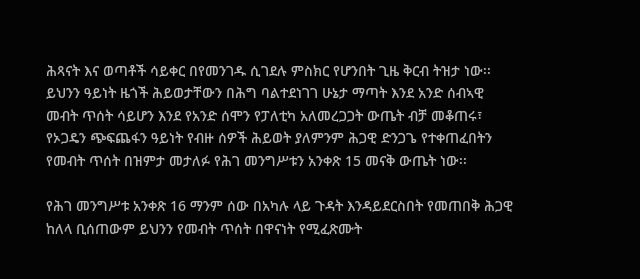ሕጻናት እና ወጣቶች ሳይቀር በየመንገዱ ሲገደሉ ምስክር የሆንበት ጊዜ ቅርብ ትዝታ ነው፡፡ ይህንን ዓይነት ዜጎች ሕይወታቸውን በሕግ ባልተደነገገ ሁኔታ ማጣት እንደ አንድ ሰብኣዊ መብት ጥሰት ሳይሆን እንደ የአንድ ሰሞን የፓለቲካ አለመረጋጋት ውጤት ብቻ መቆጠሩ፣ የኦጋዴን ጭፍጨፋን ዓይነት የብዙ ሰዎች ሕይወት ያለምንም ሕጋዊ ድንጋጌ የተቀጠፈበትን የመብት ጥሰት በዝምታ መታለፉ የሕገ መንግሥቱን አንቀጽ 15 መናቅ ውጤት ነው፡፡

የሕገ መንግሥቱ አንቀጽ 16 ማንም ሰው በአካሉ ላይ ጉዳት እንዳይደርስበት የመጠበቅ ሕጋዊ ከለላ ቢሰጠውም ይህንን የመብት ጥሰት በዋናነት የሚፈጽሙት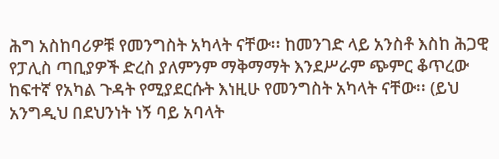ሕግ አስከባሪዎቹ የመንግስት አካላት ናቸው፡፡ ከመንገድ ላይ አንስቶ እስከ ሕጋዊ የፓሊስ ጣቢያዎች ድረስ ያለምንም ማቅማማት እንደሥራም ጭምር ቆጥረው ከፍተኛ የአካል ጉዳት የሚያደርሱት እነዚሁ የመንግስት አካላት ናቸው፡፡ (ይህ አንግዲህ በደህንነት ነኝ ባይ አባላት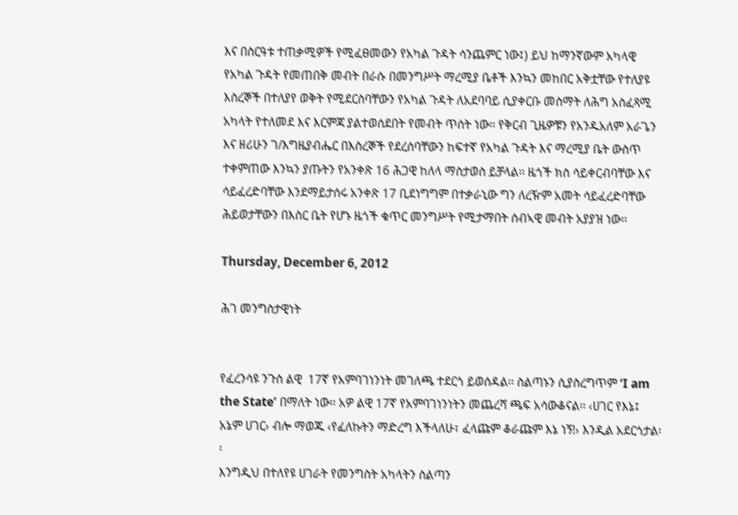እና በስርዓቱ ተጠቃሚዎች የሚፈፀመውን የአካል ጉዳት ሳንጨምር ነው፤) ይህ ከማንኛውም አካላዊ የአካል ጉዳት የመጠበቅ መብት በራሱ በመንግሥት ማረሚያ ቤቶች እንኳን መከበር አቅቷቸው የተለያዩ እስረኞች በተለያየ ወቅት የሚደርስባቸውን የአካል ጉዳት ለአደባባይ ሲያቀርቡ መስማት ለሕግ አስፈጻሚ አካላት የተለመደ እና እርምጃ ያልተወሰደበት የመብት ጥሰት ነው፡፡ የቅርብ ጊዜዎቹን የአንዱአለም አራጌን እና ዘሪሁን ገ/እግዜያብሔር በእስረኞች የደረሰባቸውን ከፍተኛ የአካል ጉዳት እና ማረሚያ ቤት ውስጥ ተቀምጠው እንኳን ያጡትን የአንቀጽ 16 ሕጋዊ ከለላ ማስታወስ ይቻላል፡፡ ዜጎች ክስ ሳይቀርብባቸው እና ሳይፈረድባቸው እንደማይታሰሩ አንቀጽ 17 ቢደነግግም በተቃራኒው ግን ለረዥም አመት ሳይፈረድባቸው ሕይወታቸውን በእስር ቤት የሆኑ ዜጎች ቁጥር መንግሥት የሚታማበት ሰብኣዊ መብት አያያዝ ነው፡፡

Thursday, December 6, 2012

ሕገ መንግስታዊነት


የፈረንሳዩ ንጉስ ልዊ  17ኛ የአምባገነንነት መገለጫ ተደርጎ ይወሰዳል፡፡ ስልጣኑን ሲያስረግጥም ‘I am the State’ በማለት ነው፡፡ አዎ ልዊ 17ኛ የአምባገነንነትን መጨረሻ ጫፍ አሳውቆናል፡፡ ‹ሀገር የእኔ፤ አኔም ሀገር› ብሎ ማወጁ ‹የፈለኩትን ማድረግ እችላለሁ፣ ፈላጩም ቆራጩም እኔ ነኝ!› እንዲል አደርጎታል፡፡
እንግዲህ በተለየዩ ሀገራት የመንግስት አካላትን ስልጣን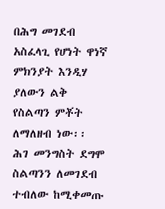በሕግ መገደብ አስፈላጊ የሆነት ዋነኛ ምክንያት እንዲሃ ያለውን ልቅ የስልጣን ምቾት ለማለዘብ ነው፡፡ ሕገ መንግስት ደግሞ ስልጣንን ለመገደብ ተብለው ከሚቀመጡ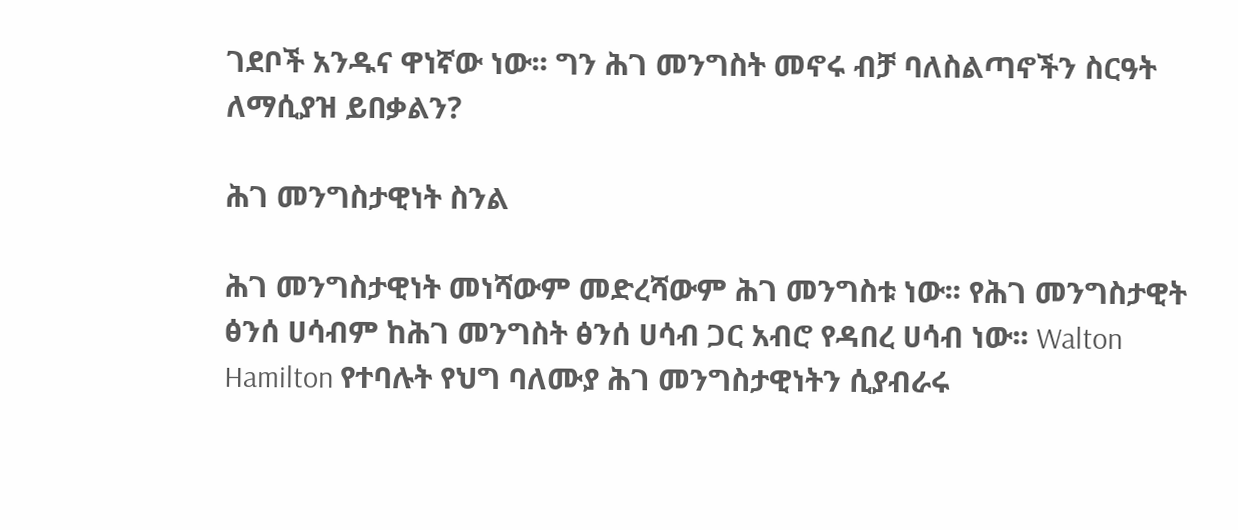ገደቦች አንዱና ዋነኛው ነው፡፡ ግን ሕገ መንግስት መኖሩ ብቻ ባለስልጣኖችን ስርዓት ለማሲያዝ ይበቃልን?

ሕገ መንግስታዊነት ስንል

ሕገ መንግስታዊነት መነሻውም መድረሻውም ሕገ መንግስቱ ነው፡፡ የሕገ መንግስታዊት ፅንሰ ሀሳብም ከሕገ መንግስት ፅንሰ ሀሳብ ጋር አብሮ የዳበረ ሀሳብ ነው፡፡ Walton Hamilton የተባሉት የህግ ባለሙያ ሕገ መንግስታዊነትን ሲያብራሩ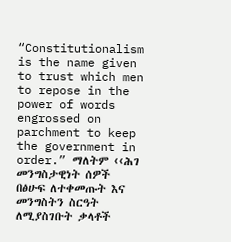“Constitutionalism is the name given to trust which men to repose in the power of words engrossed on parchment to keep the government in order.” ማለትም ‹‹ሕገ መንግስታዊነት ሰዎች በፅሁፍ ለተቀመጡት እና መንግስትን ስርዓት ለሚያስገቡት ቃላቶች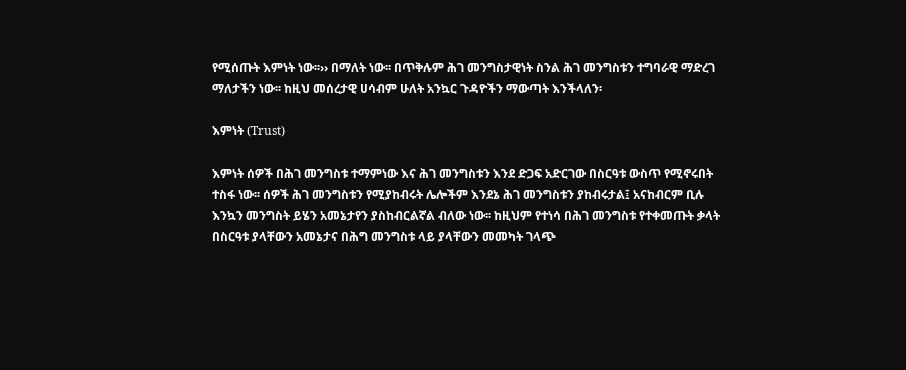የሚሰጡት እምነት ነው፡፡›› በማለት ነው፡፡ በጥቅሉም ሕገ መንግስታዊነት ስንል ሕገ መንግስቱን ተግባራዊ ማድረገ ማለታችን ነው፡፡ ከዚህ መሰረታዊ ሀሳብም ሁለት አንኳር ጉዳዮችን ማውጣት እንችላለን፡

እምነት (Trust)

እምነት ሰዎች በሕገ መንግስቱ ተማምነው እና ሕገ መንግስቱን እንደ ድጋፍ አድርገው በስርዓቱ ውስጥ የሚኖሩበት ተስፋ ነው፡፡ ሰዎች ሕገ መንግስቱን የሚያከብሩት ሌሎችም እንደኔ ሕገ መንግስቱን ያከብሩታል፤ አናከብርም ቢሉ እንኳን መንግስት ይሄን አመኔታየን ያስከብርልኛል ብለው ነው፡፡ ከዚህም የተነሳ በሕገ መንግስቱ የተቀመጡት ቃላት በስርዓቱ ያላቸውን አመኔታና በሕግ መንግስቱ ላይ ያላቸውን መመካት ገላጭ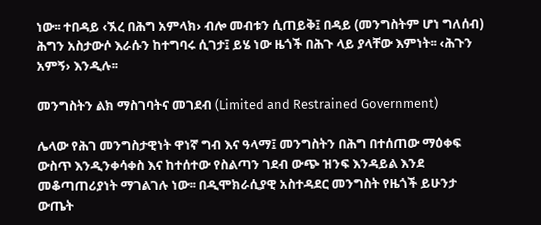ነው፡፡ ተበዳይ ‹ኧረ በሕግ አምላክ› ብሎ መብቱን ሲጠይቅ፤ በዳይ (መንግስትም ሆነ ግለሰብ) ሕግን አስታውሶ እራሱን ከተግባሩ ሲገታ፤ ይሄ ነው ዜጎች በሕጉ ላይ ያላቸው እምነት፡፡ ‹ሕጉን አምኝ› እንዲሉ፡፡

መንግስትን ልክ ማስገባትና መገደብ (Limited and Restrained Government)

ሌላው የሕገ መንግስታዊነት ዋነኛ ግብ እና ዓላማ፤ መንግስትን በሕግ በተሰጠው ማዕቀፍ ውስጥ እንዲንቀሳቀስ እና ከተሰተው የስልጣን ገደብ ውጭ ዝንፍ እንዳይል እንደ መቆጣጠሪያነት ማገልገሉ ነው፡፡ በዲሞክራሲያዊ አስተዳደር መንግስት የዜጎች ይሁንታ ውጤት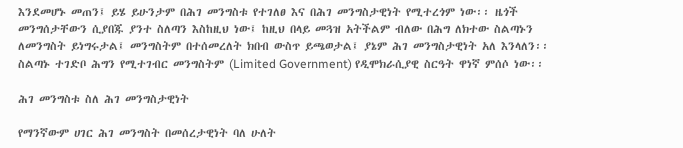እንደመሆኑ መጠን፤ ይሄ ይሁንታም በሕገ መንግስቱ የተገለፀ እና በሕገ መንግስታዊነት የሚተረጎም ነው፡፡ ዜጎች መንግሰታቸውን ሲያበጁ ያንተ ስለጣን እስከዚህ ነው፤ ከዚህ በላይ መጓዝ አትችልም ብለው በሕግ ለክተው ስልጣኑን ለመንግስት ይነግሩታል፤ መንግስትም በተሰመረለት ክበብ ውስጥ ይጫወታል፤ ያኔም ሕገ መንግስታዊነት አለ እንላለን፡፡ ስልጣኑ ተገድቦ ሕግን የሚተገብር መንግስትም (Limited Government) የዲሞክራሲያዊ ስርዓት ዋነኛ ምሰሶ ነው፡፡

ሕገ መንግስቱ ስለ ሕገ መንግስታዊነት

የማንኛውም ሀገር ሕገ መንግስት በመሰረታዊነት ባለ ሁለት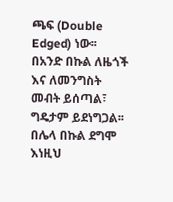ጫፍ (Double Edged) ነው፡፡ በአንድ በኩል ለዜጎች እና ለመንግስት መብት ይሰጣል፣ ግዴታም ይደነግጋል፡፡ በሌላ በኩል ደግሞ እነዚህ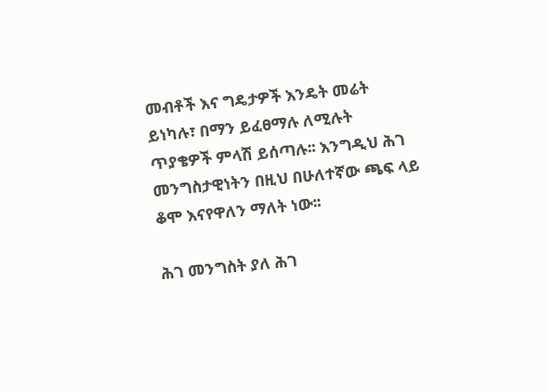መብቶች እና ግዴታዎች እንዴት መሬት ይነካሉ፣ በማን ይፈፀማሉ ለሚሉት ጥያቄዎች ምላሽ ይሰጣሉ፡፡ እንግዲህ ሕገ መንግስታዊነትን በዚህ በሁለተኛው ጫፍ ላይ ቆሞ እናየዋለን ማለት ነው፡፡

ሕገ መንግስት ያለ ሕገ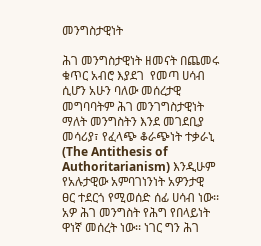መንግስታዊነት

ሕገ መንግስታዊነት ዘመናት በጨመሩ ቁጥር አብሮ እያደገ  የመጣ ሀሳብ ሲሆን አሁን ባለው መሰረታዊ መግባባትም ሕገ መንገግስታዊነት ማለት መንግስትን እንደ መገደቢያ መሳሪያ፣ የፈላጭ ቆራጭነት ተቃራኒ (The Antithesis of Authoritarianism) እንዲሁም የአሉታዊው አምባገነንነት አዎንታዊ ፀር ተደርጎ የሚወሰድ ሰፊ ሀሳብ ነው፡፡ አዎ ሕገ መንግስት የሕግ የበላይነት ዋነኛ መሰረት ነው፡፡ ነገር ግን ሕገ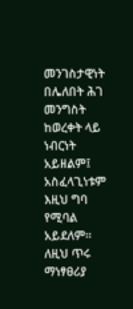መንገስታዊነት በሌለበት ሕገ መንግስት ከወረቀት ላይ ነብርነት አይዘልም፤ አስፈላጊነቱም እዚህ ግባ የሚባል አይደለም፡፡ ለዚህ ጥሩ ማነፃፀሪያ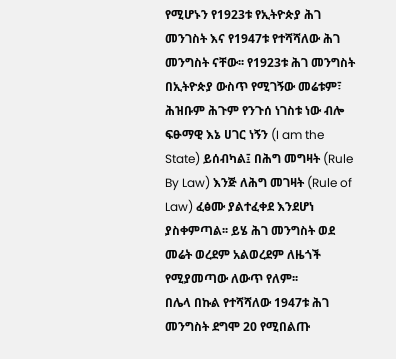የሚሆኑን የ1923ቱ የኢትዮጵያ ሕገ መንገስት እና የ1947ቱ የተሻሻለው ሕገ መንግስት ናቸው፡፡ የ1923ቱ ሕገ መንግስት በኢትዮጵያ ውስጥ የሚገኝው መሬቱም፣ ሕዝቡም ሕጉም የንጉሰ ነገስቱ ነው ብሎ ፍፁማዊ እኔ ሀገር ነኝን (I am the State) ይሰብካል፤ በሕግ መግዛት (Rule By Law) እንጅ ለሕግ መገዛት (Rule of Law) ፈፅሙ ያልተፈቀደ እንደሆነ ያስቀምጣል፡፡ ይሄ ሕገ መንግስት ወደ መሬት ወረደም አልወረደም ለዜጎች የሚያመጣው ለውጥ የለም፡፡
በሌላ በኩል የተሻሻለው 1947ቱ ሕገ መንግስት ደግሞ 20 የሚበልጡ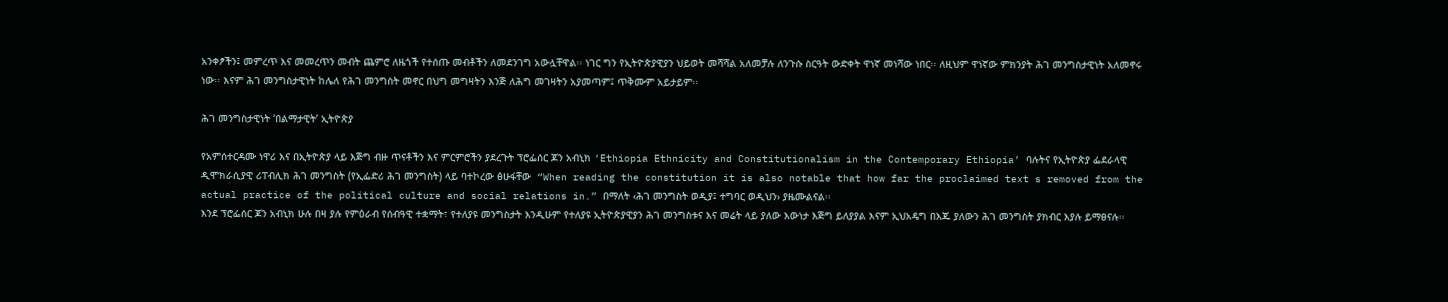አንቀፆችን፤ መምረጥ እና መመረጥን መብት ጨምሮ ለዜጎች የተሰጡ መብቶችን ለመደንገግ አውሏቸዋል፡፡ ነገር ግን የኢትዮጵያዊያን ህይወት መሻሻል አለመቻሉ ለንጉሱ ስርዓት ውድቀት ዋነኛ መነሻው ነበር፡፡ ለዚህም ዋነኛው ምክንያት ሕገ መንግስታዊነት አለመኖሩ ነው፡፡ እናም ሕገ መንግስታዊነት ከሌለ የሕገ መንግስት መኖር በህግ መግዛትን እንጅ ለሕግ መገዛትን አያመጣም፤ ጥቅሙም አይታይም፡፡

ሕገ መንግስታዊነት ‘በልማታዊት’ ኢትዮጵያ

የአምሰተርዳሙ ነዋሪ እና በኢትዮጵያ ላይ እጅግ ብዙ ጥናቶችን እና ምርምሮችን ያደረጉት ፕሮፌሰር ጆን አብኒክ ‘Ethiopia Ethnicity and Constitutionalism in the Contemporary Ethiopia’ ባሉትና የኢትዮጵያ ፌደራላዊ ዲሞክራሲያዊ ሪፐብሊክ ሕገ መንግስት (የኢፌድሪ ሕገ መንግስት) ላይ ባተኮረው ፅሁፋቸው  “When reading the constitution it is also notable that how far the proclaimed text s removed from the actual practice of the political culture and social relations in.” በማለት ‹ሕገ መንግስት ወዲያ፤ ተግባር ወዲህን› ያዜሙልናል፡፡
እንደ ፕሮፌሰር ጆን አብኒክ ሁሉ በዛ ያሉ የምዕራብ የሰብዓዊ ተቋማት፣ የተለያዩ መንግስታት እንዲሁም የተለያዩ ኢትዮጵያዊያን ሕገ መንግስቱና እና መሬት ላይ ያለው እውነታ እጅግ ይለያያል እናም ኢህአዴግ በእጁ ያለውን ሕገ መንግስት ያክብር እያሉ ይማፀናሉ፡፡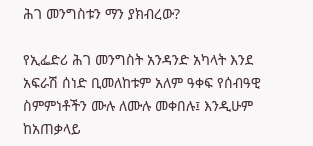ሕገ መንግስቱን ማን ያክብረው?

የኢፌድሪ ሕገ መንግስት አንዳንድ አካላት እንደ አፍራሽ ሰነድ ቢመለከቱም አለም ዓቀፍ የሰብዓዊ ስምምነቶችን ሙሉ ለሙሉ መቀበሉ፤ እንዲሁም ከአጠቃላይ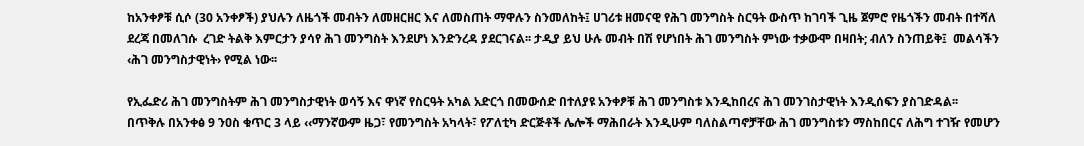ከአንቀፆቹ ሲሶ (30 አንቀፆች) ያህሉን ለዜጎች መብትን ለመዘርዘር እና ለመስጠት ማዋሉን ስንመለከት፤ ሀገሪቱ ዘመናዊ የሕገ መንግስት ስርዓት ውስጥ ከገባች ጊዜ ጀምሮ የዜጎችን መብት በተሻለ ደረጃ በመለገሱ  ረገድ ትልቅ እምርታን ያሳየ ሕገ መንግስት እንደሆነ እንድንረዳ ያደርገናል፡፡ ታዲያ ይህ ሁሉ መብት በሽ የሆነበት ሕገ መንግስት ምነው ተቃውሞ በዛበት; ብለን ስንጠይቅ፤  መልሳችን ‹ሕገ መንግስታዊነት› የሚል ነው፡፡

የኢፌድሪ ሕገ መንግስትም ሕገ መንግስታዊነት ወሳኝ እና ዋነኛ የስርዓት አካል አድርጎ በመውሰድ በተለያዩ አንቀፆቹ ሕገ መንግስቱ እንዲከበረና ሕገ መንገስታዊነት እንዲሰፍን ያስገድዳል፡፡
በጥቅሉ በአንቀፅ 9 ንዐስ ቁጥር 3 ላይ ‹‹ማንኛውም ዜጋ፣ የመንግስት አካላት፣ የፖለቲካ ድርጅቶች ሌሎች ማሕበራት እንዲሁም ባለስልጣኖቻቸው ሕገ መንግስቱን ማስከበርና ለሕግ ተገዥ የመሆን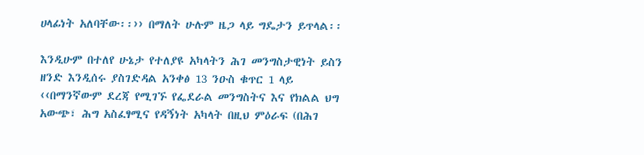ሀላፊነት አለባቸው፡፡›› በማለት ሁሉም ዜጋ ላይ ግዴታን ይጥላል፡፡

እንዲሁም በተለየ ሁኔታ የተለያዩ አካላትን ሕገ መንግስታዊነት ይስን ዘንድ እንዲሰሩ ያስገድዳል አንቀፅ 13 ንዑስ ቁጥር 1 ላይ ‹‹በማንኛውም ደረጃ የሚገኙ የፌደራል መንግስትና እና የክልል ህግ አውጭ፣ ሕግ አስፈፃሚና የዳኝነት አካላት በዚህ ምዕራፍ (በሕገ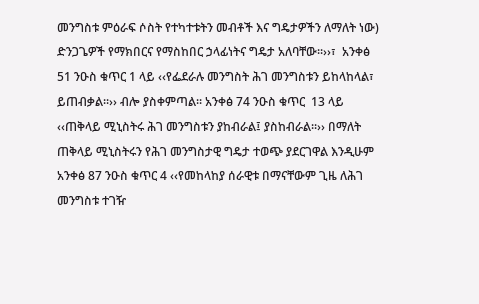መንግስቱ ምዕራፍ ሶስት የተካተቱትን መብቶች እና ግዴታዎችን ለማለት ነው) ድንጋጌዎች የማክበርና የማስከበር ኃላፊነትና ግዴታ አለባቸው፡፡››፣  አንቀፅ 51 ንዑስ ቁጥር 1 ላይ ‹‹የፌደራሉ መንግስት ሕገ መንግስቱን ይከላከላል፣ ይጠብቃል፡፡›› ብሎ ያስቀምጣል፡፡ አንቀፅ 74 ንዑስ ቁጥር  13 ላይ ‹‹ጠቅላይ ሚኒስትሩ ሕገ መንግስቱን ያከብራል፤ ያስከብራል፡፡›› በማለት ጠቅላይ ሚኒስትሩን የሕገ መንግስታዊ ግዴታ ተወጭ ያደርገዋል እንዲሁም አንቀፅ 87 ንዑስ ቁጥር 4 ‹‹የመከላከያ ሰራዊቱ በማናቸውም ጊዜ ለሕገ መንግስቱ ተገዥ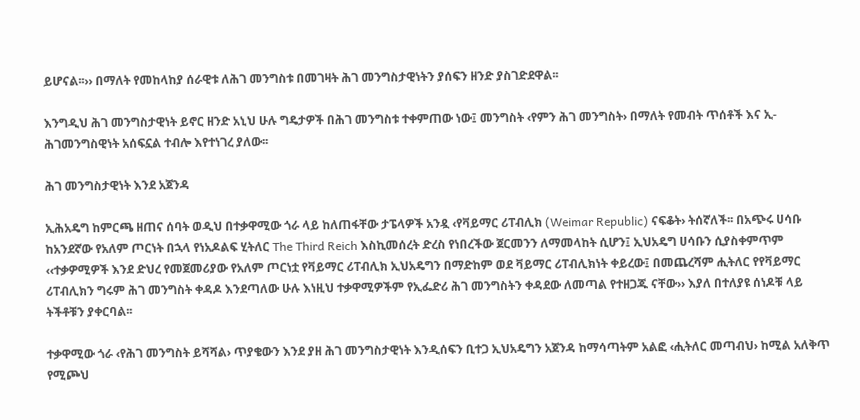ይሆናል፡፡›› በማለት የመከላከያ ሰራዊቱ ለሕገ መንግስቱ በመገዛት ሕገ መንግስታዊነትን ያሰፍን ዘንድ ያስገድደዋል፡፡

እንግዲህ ሕገ መንግስታዊነት ይኖር ዘንድ አኒህ ሁሉ ግዴታዎች በሕገ መንግስቱ ተቀምጠው ነው፤ መንግስት ‹የምን ሕገ መንግስት› በማለት የመብት ጥሰቶች እና ኢ-ሕገመንግስዊነት አሰፍኗል ተብሎ እየተነገረ ያለው፡፡

ሕገ መንግስታዊነት እንደ አጀንዳ

ኢሕአዴግ ከምርጫ ዘጠና ሰባት ወዲህ በተቃዋሚው ጎራ ላይ ከለጠፋቸው ታፔላዎች አንዷ ‹የቫይማር ሪፐብሊክ (Weimar Republic) ናፍቆት› ትሰኛለች፡፡ በአጭሩ ሀሳቡ ከአንደኛው የአለም ጦርነት በኋላ የነአዶልፍ ሂትለር The Third Reich እስኪመሰረት ድረስ የነበረችው ጀርመንን ለማመላከት ሲሆን፤ ኢህአዴግ ሀሳቡን ሲያስቀምጥም ‹‹ተቃዎሚዎች እንደ ድህረ የመጀመሪያው የአለም ጦርነቷ የቫይማር ሪፐብሊክ ኢህአዴግን በማድከም ወደ ቫይማር ሪፐብሊክነት ቀይረው፤ በመጨረሻም ሒትለር የየቫይማር ሪፐብሊክን ግሩም ሕገ መንግስት ቀዳዶ እንደጣለው ሁሉ እነዚህ ተቃዋሚዎችም የኢፌድሪ ሕገ መንግስትን ቀዳደው ለመጣል የተዘጋጁ ናቸው›› እያለ በተለያዩ ሰነዶቹ ላይ ትችቶቹን ያቀርባል፡፡

ተቃዋሚው ጎራ ‹የሕገ መንግስት ይሻሻል› ጥያቄውን እንደ ያዘ ሕገ መንግስታዊነት እንዲሰፍን ቢተጋ ኢህአዴግን አጀንዳ ከማሳጣትም አልፎ ‹ሒትለር መጣብህ› ከሚል አለቅጥ የሚጮህ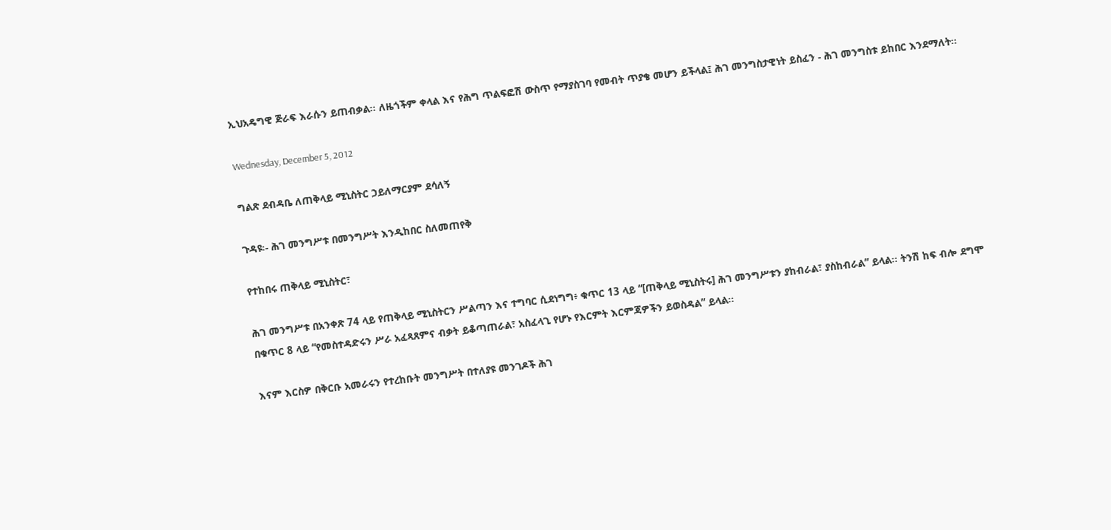ኢህአዴግዊ ጅራፍ እራሱን ይጠብቃል፡፡ ለዜጎችም ቀላል እና የሕግ ጥልፍፎሽ ውስጥ የማያስገባ የመብት ጥያቄ መሆን ይችላል፤ ሕገ መንግስታዊነት ይስፈን - ሕገ መንግስቱ ይከበር እንደማለት፡፡

Wednesday, December 5, 2012

ግልጽ ደብዳቤ ለጠቅላይ ሚኒስትር ኃይለማርያም ደሳለኝ

ጉዳዩ፡- ሕገ መንግሥቱ በመንግሥት እንዲከበር ስለመጠየቅ

የተከበሩ ጠቅላይ ሚኒስትር፣

ሕገ መንግሥቱ በአንቀጽ 74 ላይ የጠቅላይ ሚኒስትርን ሥልጣን እና ተግባር ሲደነግግ፥ ቁጥር 13 ላይ “[ጠቅላይ ሚኒስትሩ] ሕገ መንግሥቱን ያከብራል፣ ያስከብራል” ይላል፡፡ ትንሽ ከፍ ብሎ ደግሞ በቁጥር 8 ላይ “የመስተዳድሩን ሥራ አፈጻጸምና ብቃት ይቆጣጠራል፣ አስፈላጊ የሆኑ የእርምት እርምጃዎችን ይወስዳል” ይላል፡፡

እናም እርስዎ በቅርቡ አመራሩን የተረከቡት መንግሥት በተለያዩ መንገዶች ሕገ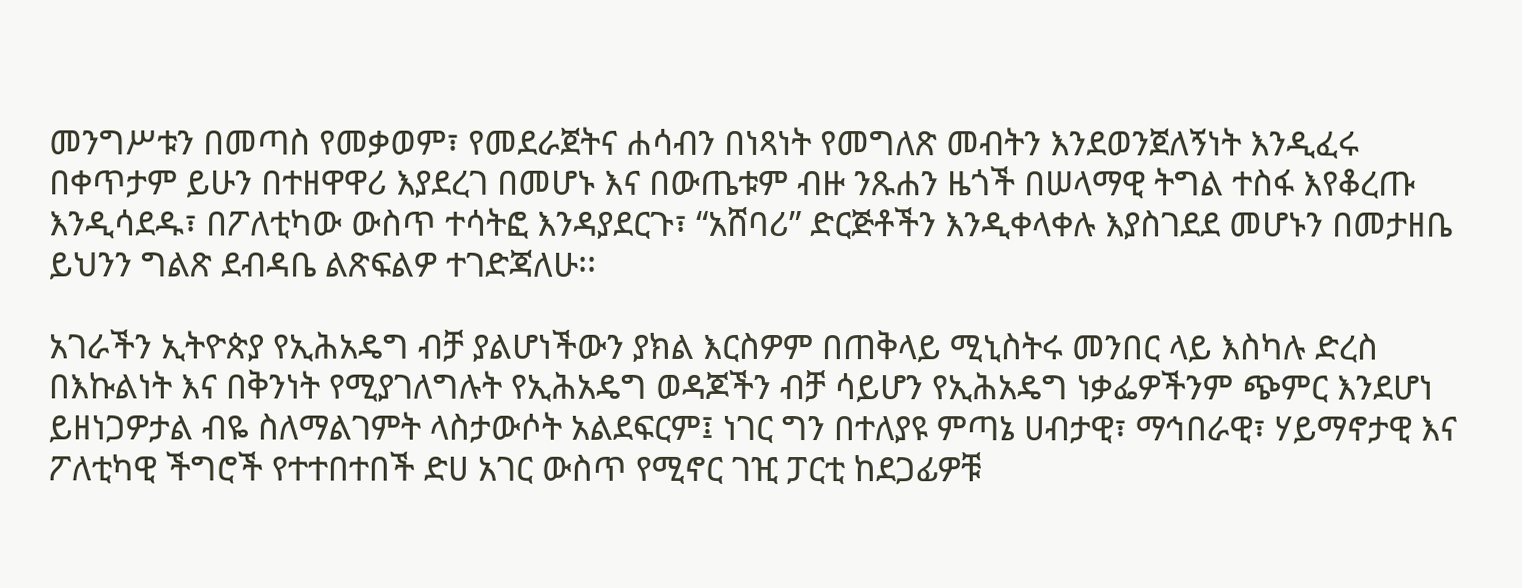መንግሥቱን በመጣስ የመቃወም፣ የመደራጀትና ሐሳብን በነጻነት የመግለጽ መብትን እንደወንጀለኝነት እንዲፈሩ በቀጥታም ይሁን በተዘዋዋሪ እያደረገ በመሆኑ እና በውጤቱም ብዙ ንጹሐን ዜጎች በሠላማዊ ትግል ተስፋ እየቆረጡ እንዲሳደዱ፣ በፖለቲካው ውስጥ ተሳትፎ እንዳያደርጉ፣ “አሸባሪ” ድርጅቶችን እንዲቀላቀሉ እያስገደደ መሆኑን በመታዘቤ ይህንን ግልጽ ደብዳቤ ልጽፍልዎ ተገድጃለሁ፡፡

አገራችን ኢትዮጵያ የኢሕአዴግ ብቻ ያልሆነችውን ያክል እርስዎም በጠቅላይ ሚኒስትሩ መንበር ላይ እስካሉ ድረስ በእኩልነት እና በቅንነት የሚያገለግሉት የኢሕአዴግ ወዳጆችን ብቻ ሳይሆን የኢሕአዴግ ነቃፌዎችንም ጭምር እንደሆነ ይዘነጋዎታል ብዬ ስለማልገምት ላስታውሶት አልደፍርም፤ ነገር ግን በተለያዩ ምጣኔ ሀብታዊ፣ ማኅበራዊ፣ ሃይማኖታዊ እና ፖለቲካዊ ችግሮች የተተበተበች ድሀ አገር ውስጥ የሚኖር ገዢ ፓርቲ ከደጋፊዎቹ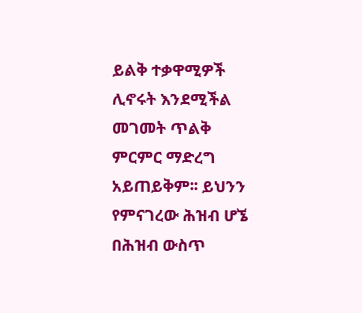ይልቅ ተቃዋሚዎች ሊኖሩት እንደሚችል መገመት ጥልቅ ምርምር ማድረግ አይጠይቅም፡፡ ይህንን የምናገረው ሕዝብ ሆኜ በሕዝብ ውስጥ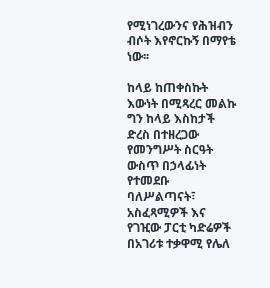የሚነገረውንና የሕዝብን ብሶት እየኖርኩኝ በማየቴ ነው፡፡

ከላይ ከጠቀስኩት እውነት በሚጻረር መልኩ ግን ከላይ እስከታች ድረስ በተዘረጋው የመንግሥት ስርዓት ውስጥ በኃላፊነት የተመደቡ ባለሥልጣናት፣ አስፈጻሚዎች እና የገዢው ፓርቲ ካድሬዎች በአገሪቱ ተቃዋሚ የሌለ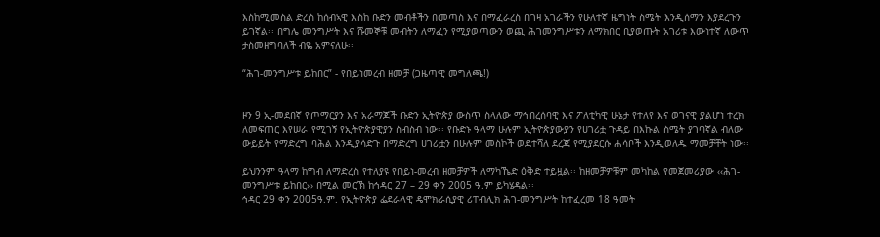እስከሚመስል ድረስ ከሰብኣዊ እስከ ቡድን መብቶችን በመጣስ እና በማፈራረስ በገዛ አገራችን የሁለተኛ ዜግነት ስሜት እንዲሰማን እያደረጉን ይገኛል፡፡ በግሌ መንግሥት እና ሹመኞቹ መብትን ለማፈን የሚያወጣውን ወጪ ሕገመንግሥቱን ለማክበር ቢያወጡት አገሪቱ እውነተኛ ለውጥ ታስመዘግባለች ብዬ አምናለሁ፡፡

“ሕገ-መንግሥቱ ይከበር” - የበይነመረብ ዘመቻ (ጋዜጣዊ መግለጫ!)


ዞን 9 ኢ-መደበኛ የጦማርያን እና አራማጆች ቡድን ኢትዮጵያ ውስጥ ስላለው ማኅበረሰባዊ እና ፖለቲካዊ ሁኔታ የተለየ እና ወገናዊ ያልሆነ ተረክ ለመፍጠር እየሠራ የሚገኝ የኢትዮጵያዊያን ስብስብ ነው፡፡ የቡድኑ ዓላማ ሁሉም ኢትዮጵያውያን የሀገሪቷ ጉዳይ በእኩል ስሜት ያገባኛል ብለው ውይይት የማድረግ ባሕል እንዲያሳድጉ በማድረግ ሀገሪቷን በሁሉም መስኮች ወደተሻለ ደረጃ የሚያደርሱ ሐሳቦች እንዲወለዱ ማመቻቸት ነው፡፡

ይህንንም ዓላማ ከግብ ለማድረስ የተለያዩ የበይነ-መረብ ዘመቻዎች ለማካኼድ ዕቅድ ተይዟል፡፡ ከዘመቻዎቹም መካከል የመጀመሪያው ‹‹ሕገ-መንግሥቱ ይከበር›› በሚል መርኽ ከኅዳር 27 – 29 ቀን 2005 ዓ.ም ይካሄዳል፡፡
ኅዳር 29 ቀን 2005ዓ.ም. የኢትዮጵያ ፌደራላዊ ዴሞክራሲያዊ ሪፐብሊክ ሕገ-መንግሥት ከተፈረመ 18 ዓመት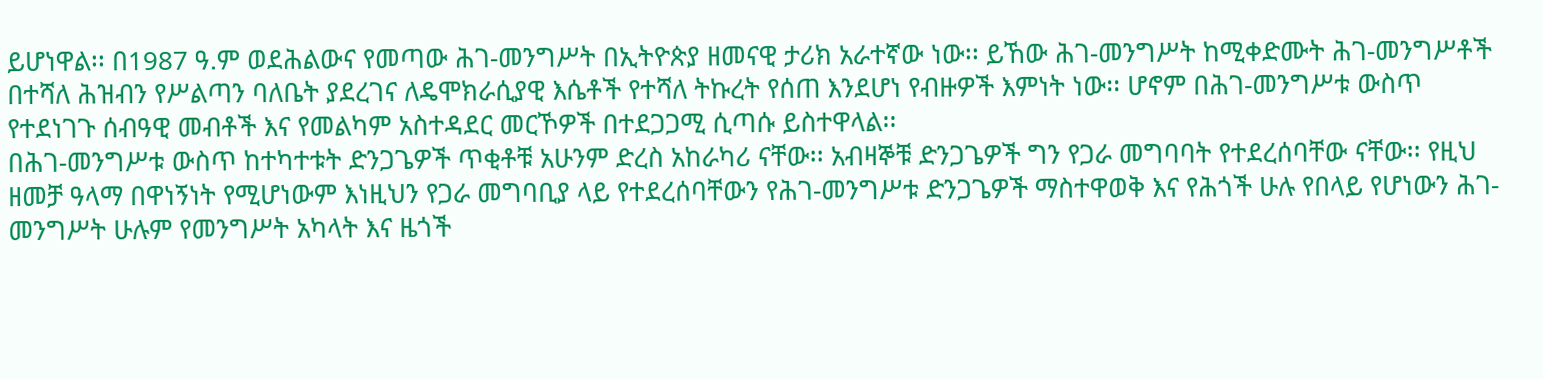ይሆነዋል፡፡ በ1987 ዓ.ም ወደሕልውና የመጣው ሕገ-መንግሥት በኢትዮጵያ ዘመናዊ ታሪክ አራተኛው ነው፡፡ ይኸው ሕገ-መንግሥት ከሚቀድሙት ሕገ-መንግሥቶች በተሻለ ሕዝብን የሥልጣን ባለቤት ያደረገና ለዴሞክራሲያዊ እሴቶች የተሻለ ትኩረት የሰጠ እንደሆነ የብዙዎች እምነት ነው፡፡ ሆኖም በሕገ-መንግሥቱ ውስጥ የተደነገጉ ሰብዓዊ መብቶች እና የመልካም አስተዳደር መርኾዎች በተደጋጋሚ ሲጣሱ ይስተዋላል፡፡
በሕገ-መንግሥቱ ውስጥ ከተካተቱት ድንጋጌዎች ጥቂቶቹ አሁንም ድረስ አከራካሪ ናቸው፡፡ አብዛኞቹ ድንጋጌዎች ግን የጋራ መግባባት የተደረሰባቸው ናቸው፡፡ የዚህ ዘመቻ ዓላማ በዋነኝነት የሚሆነውም እነዚህን የጋራ መግባቢያ ላይ የተደረሰባቸውን የሕገ-መንግሥቱ ድንጋጌዎች ማስተዋወቅ እና የሕጎች ሁሉ የበላይ የሆነውን ሕገ-መንግሥት ሁሉም የመንግሥት አካላት እና ዜጎች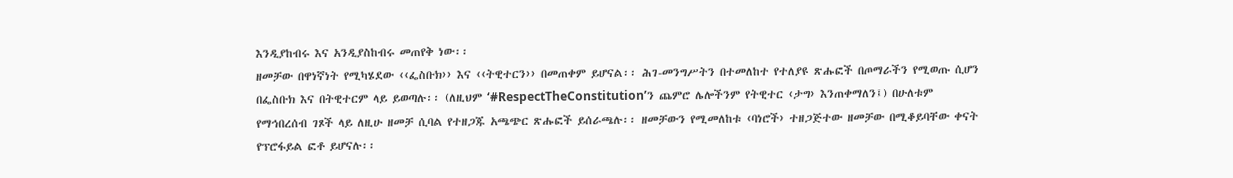እንዲያከብሩ እና አንዲያስከብሩ መጠየቅ ነው፡፡
ዘመቻው በዋነኛነት የሚካሄደው ‹‹ፌስቡክ›› እና ‹‹ትዊተርን›› በመጠቀም ይሆናል፡፡ ሕገ-መንግሥትን በተመለከተ የተለያዩ ጽሑፎች በጦማራችን የሚወጡ ሲሆን በፌስቡክ እና በትዊተርም ላይ ይወጣሉ፡፡ (ለዚህም ‘#RespectTheConstitution’ን ጨምሮ ሌሎችንም የትዊተር ‹ታግ› እንጠቀማለን፤) በሁለቱም የማኅበረሰብ ገጾች ላይ ለዚሁ ዘመቻ ሲባል የተዘጋጁ አጫጭር ጽሑፎች ይሰራጫሉ፡፡ ዘመቻውን የሚመለከቱ ‹ባነሮች› ተዘጋጅተው ዘመቻው በሚቆይባቸው ቀናት የፕሮፋይል ፎቶ ይሆናሉ፡፡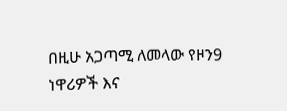በዚሁ አጋጣሚ ለመላው የዞን9 ነዋሪዎች እና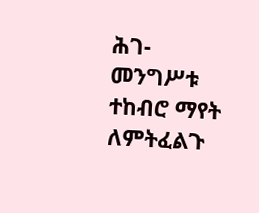ሕገ-መንግሥቱ ተከብሮ ማየት ለምትፈልጉ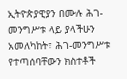ኢትዮጵያዊያን በሙሉ ሕገ-መንግሥቱ ላይ ያላችሁን አመለካከት፣ ሕገ-መንግሥቱ የተጣሰባቸውን ክስተቶች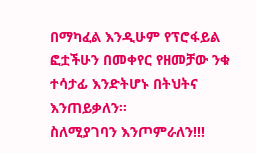በማካፈል እንዲሁም የፕሮፋይል ፎቷችሁን በመቀየር የዘመቻው ንቁ ተሳታፊ እንድትሆኑ በትህትና እንጠይቃለን፡፡
ስለሚያገባን እንጦምራለን!!!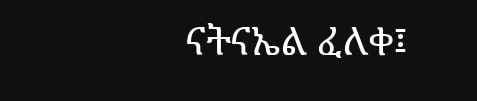ናትናኤል ፈለቀ፤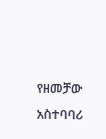የዘመቻው አስተባባሪ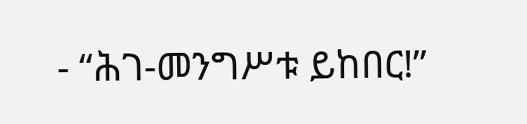- “ሕገ-መንግሥቱ ይከበር!”